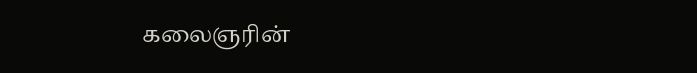கலைஞரின்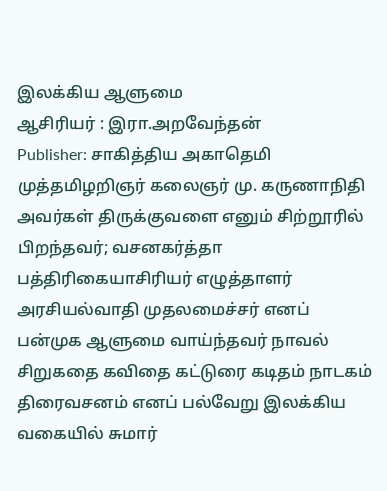இலக்கிய ஆளுமை
ஆசிரியர் : இரா.அறவேந்தன்
Publisher: சாகித்திய அகாதெமி
முத்தமிழறிஞர் கலைஞர் மு. கருணாநிதி அவர்கள் திருக்குவளை எனும் சிற்றூரில் பிறந்தவர்; வசனகர்த்தா பத்திரிகையாசிரியர் எழுத்தாளர் அரசியல்வாதி முதலமைச்சர் எனப் பன்முக ஆளுமை வாய்ந்தவர் நாவல் சிறுகதை கவிதை கட்டுரை கடிதம் நாடகம் திரைவசனம் எனப் பல்வேறு இலக்கிய வகையில் சுமார்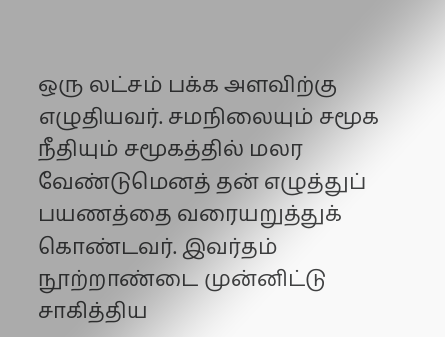ஒரு லட்சம் பக்க அளவிற்கு எழுதியவர். சமநிலையும் சமூக நீதியும் சமூகத்தில் மலர வேண்டுமெனத் தன் எழுத்துப் பயணத்தை வரையறுத்துக் கொண்டவர். இவர்தம் நூற்றாண்டை முன்னிட்டு சாகித்திய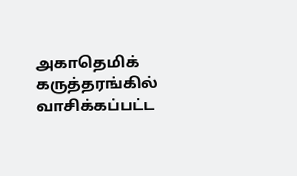அகாதெமிக் கருத்தரங்கில் வாசிக்கப்பட்ட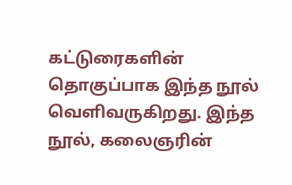கட்டுரைகளின் தொகுப்பாக இந்த நூல் வெளிவருகிறது. இந்த நூல், கலைஞரின்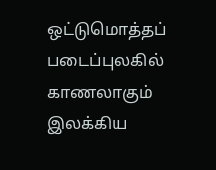ஒட்டுமொத்தப் படைப்புலகில் காணலாகும் இலக்கிய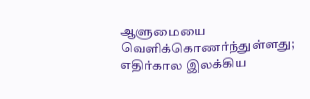ஆளுமையை வெளிக்கொணர்ந்துள்ளது; எதிர்கால இலக்கிய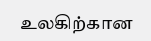உலகிற்கான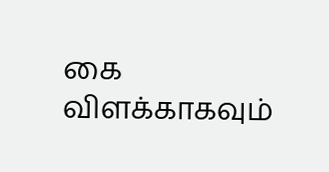கை விளக்காகவும்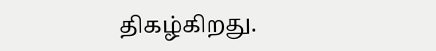திகழ்கிறது.